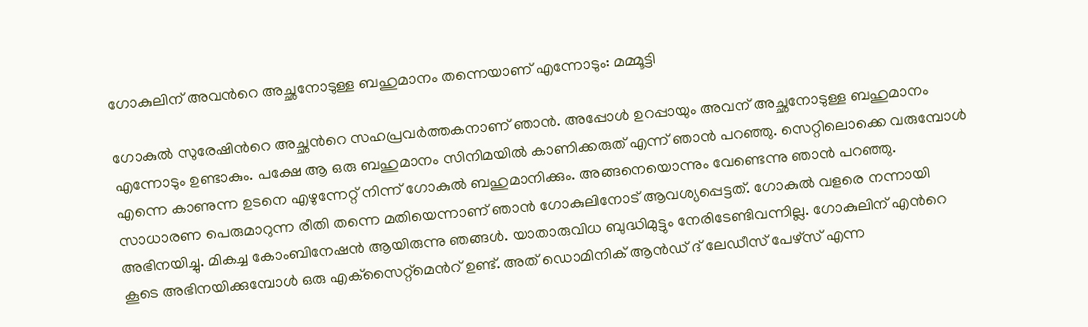ഗോകുലിന് അവന്‍റെ അച്ഛനോടുള്ള ബഹുമാനം തന്നെയാണ് എന്നോടും: മമ്മൂട്ടി

ഗോകുല്‍ സുരേഷിന്‍റെ അച്ഛന്‍റെ സഹപ്രവര്‍ത്തകനാണ് ഞാന്‍. അപ്പോള്‍ ഉറപ്പായും അവന് അച്ഛനോടുള്ള ബഹുമാനം എന്നോടും ഉണ്ടാകും. പക്ഷേ ആ ഒരു ബഹുമാനം സിനിമയില്‍ കാണിക്കരുത് എന്ന് ഞാന്‍ പറഞ്ഞു. സെറ്റിലൊക്കെ വരുമ്പോള്‍ എന്നെ കാണുന്ന ഉടനെ എഴുന്നേറ്റ് നിന്ന് ഗോകുല്‍ ബഹുമാനിക്കും. അങ്ങനെയൊന്നും വേണ്ടെന്നു ഞാന്‍ പറഞ്ഞു. സാധാരണ പെരുമാറുന്ന രീതി തന്നെ മതിയെന്നാണ് ഞാന്‍ ഗോകുലിനോട് ആവശ്യപ്പെട്ടത്. ഗോകുല്‍ വളരെ നന്നായി അഭിനയിച്ചു. മികച്ച കോംബിനേഷന്‍ ആയിരുന്നു ഞങ്ങള്‍. യാതാരുവിധ ബുദ്ധിമുട്ടും നേരിടേണ്ടിവന്നില്ല. ഗോകുലിന് എന്‍റെ കൂടെ അഭിനയിക്കുമ്പോള്‍ ഒരു എക്‌സൈറ്റ്‌മെന്‍റ് ഉണ്ട്. അത് ഡൊമിനിക് ആന്‍ഡ് ദ് ലേഡീസ് പേഴ്സ് എന്ന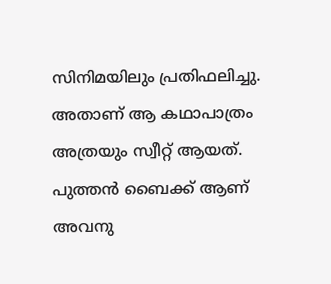സിനിമയിലും പ്രതിഫലിച്ചു. അതാണ് ആ കഥാപാത്രം അത്രയും സ്വീറ്റ് ആയത്. പുത്തന്‍ ബൈക്ക് ആണ് അവനു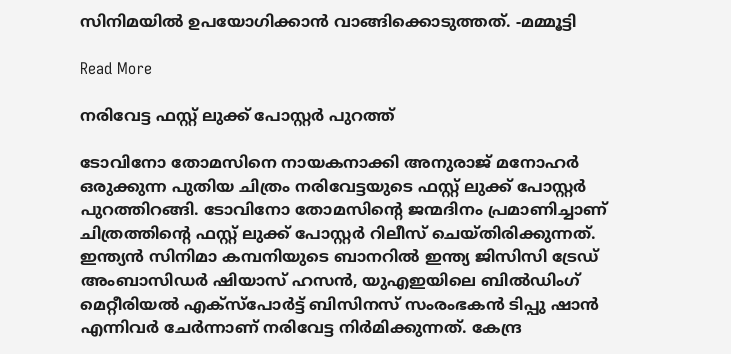സിനിമയില്‍ ഉപയോഗിക്കാന്‍ വാങ്ങിക്കൊടുത്തത്. -മമ്മൂട്ടി

Read More

നരിവേട്ട ഫസ്റ്റ് ലുക്ക് പോസ്റ്റര്‍ പുറത്ത്

ടോവിനോ തോമസിനെ നായകനാക്കി അനുരാജ് മനോഹര്‍ ഒരുക്കുന്ന പുതിയ ചിത്രം നരിവേട്ടയുടെ ഫസ്റ്റ് ലുക്ക് പോസ്റ്റര്‍ പുറത്തിറങ്ങി. ടോവിനോ തോമസിന്‍റെ ജന്മദിനം പ്രമാണിച്ചാണ് ചിത്രത്തിന്‍റെ ഫസ്റ്റ് ലുക്ക് പോസ്റ്റര്‍ റിലീസ് ചെയ്തിരിക്കുന്നത്. ഇന്ത്യന്‍ സിനിമാ കമ്പനിയുടെ ബാനറില്‍ ഇന്ത്യ ജിസിസി ട്രേഡ് അംബാസിഡര്‍ ഷിയാസ് ഹസന്‍, യുഎഇയിലെ ബില്‍ഡിംഗ് മെറ്റീരിയല്‍ എക്‌സ്‌പോര്‍ട്ട് ബിസിനസ് സംരംഭകന്‍ ടിപ്പു ഷാന്‍ എന്നിവര്‍ ചേര്‍ന്നാണ് നരിവേട്ട നിര്‍മിക്കുന്നത്. കേന്ദ്ര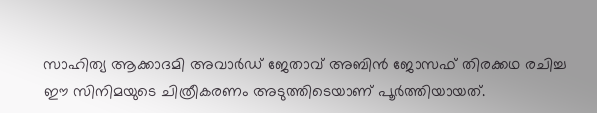സാഹിത്യ ആക്കാദമി അവാര്‍ഡ് ജേതാവ് അബിന്‍ ജോസഫ് തിരക്കഥ രചിച്ച ഈ സിനിമയുടെ ചിത്രീകരണം അടുത്തിടെയാണ് പൂര്‍ത്തിയായത്.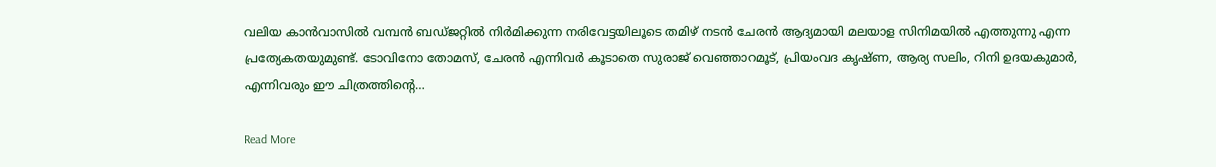വലിയ കാന്‍വാസില്‍ വമ്പന്‍ ബഡ്ജറ്റില്‍ നിര്‍മിക്കുന്ന നരിവേട്ടയിലൂടെ തമിഴ് നടന്‍ ചേരന്‍ ആദ്യമായി മലയാള സിനിമയില്‍ എത്തുന്നു എന്ന പ്രത്യേകതയുമുണ്ട്. ടോവിനോ തോമസ്, ചേരന്‍ എന്നിവര്‍ കൂടാതെ സുരാജ് വെഞ്ഞാറമൂട്, പ്രിയംവദ കൃഷ്ണ, ആര്യ സലിം, റിനി ഉദയകുമാര്‍, എന്നിവരും ഈ ചിത്രത്തിന്‍റെ…

Read More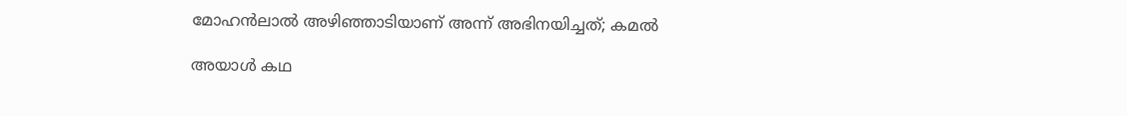മോഹന്‍ലാല്‍ അഴിഞ്ഞാടിയാണ് അന്ന് അഭിനയിച്ചത്; കമൽ

അയാള്‍ കഥ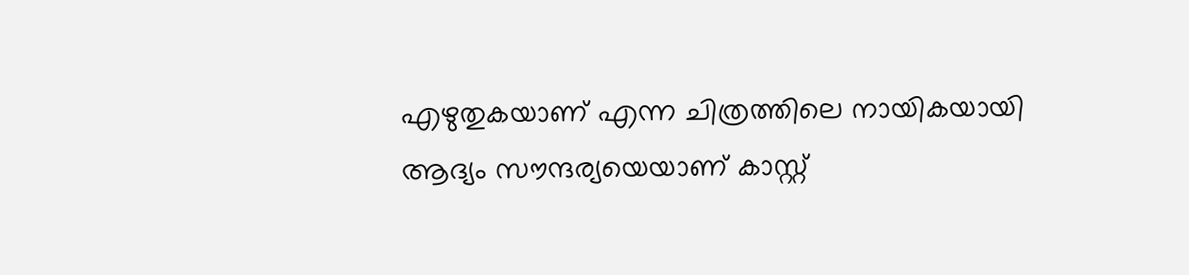എഴുതുകയാണ് എന്ന ചിത്രത്തിലെ നായികയായി ആദ്യം സൗന്ദര്യയെയാണ് കാസ്റ്റ്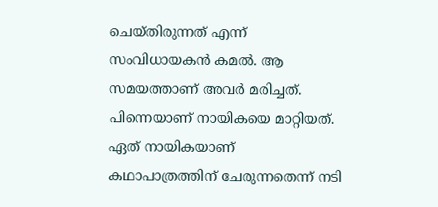ചെയ്തിരുന്നത് എന്ന് സംവിധായകൻ കമൽ. ആ സമയത്താണ് അവര്‍ മരിച്ചത്. പിന്നെയാണ് നായികയെ മാറ്റിയത്. ഏത് നായികയാണ് കഥാപാത്രത്തിന് ചേരുന്നതെന്ന് നടി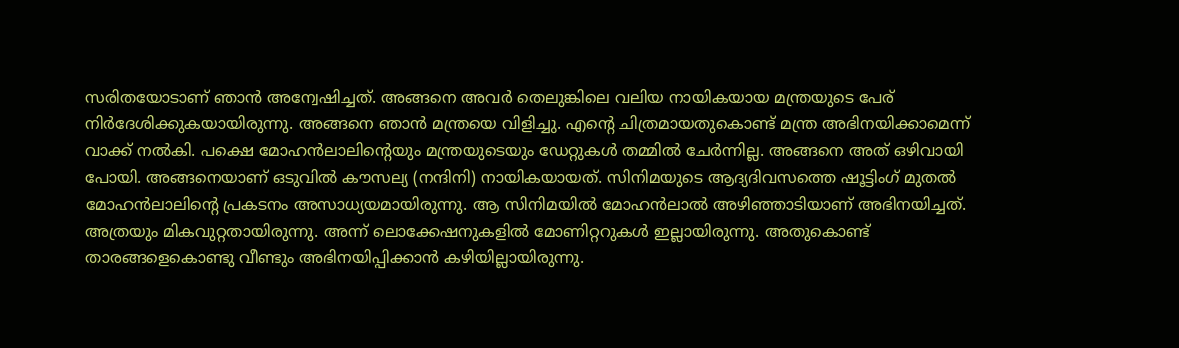സരിതയോടാണ് ഞാന്‍ അന്വേഷിച്ചത്. അങ്ങനെ അവര്‍ തെലുങ്കിലെ വലിയ നായികയായ മന്ത്രയുടെ പേര് നിര്‍ദേശിക്കുകയായിരുന്നു. അങ്ങനെ ഞാന്‍ മന്ത്രയെ വിളിച്ചു. എന്‍റെ ചിത്രമായതുകൊണ്ട് മന്ത്ര അഭിനയിക്കാമെന്ന് വാക്ക് നല്‍കി. പക്ഷെ മോഹന്‍ലാലിന്‍റെയും മന്ത്രയുടെയും ഡേറ്റുകള്‍ തമ്മില്‍ ചേര്‍ന്നില്ല. അങ്ങനെ അത് ഒഴിവായി പോയി. അങ്ങനെയാണ് ഒടുവില്‍ കൗസല്യ (നന്ദിനി) നായികയായത്. സിനിമയുടെ ആദ്യദിവസത്തെ ഷൂട്ടിംഗ് മുതല്‍ മോഹന്‍ലാലിന്‍റെ പ്രകടനം അസാധ്യയമായിരുന്നു. ആ സിനിമയില്‍ മോഹന്‍ലാല്‍ അഴിഞ്ഞാടിയാണ് അഭിനയിച്ചത്. അത്രയും മികവുറ്റതായിരുന്നു. അന്ന് ലൊക്കേഷനുകളില്‍ മോണിറ്ററുകള്‍ ഇല്ലായിരുന്നു. അതുകൊണ്ട് താരങ്ങളെകൊണ്ടു വീണ്ടും അഭിനയിപ്പിക്കാന്‍ കഴിയില്ലായിരുന്നു.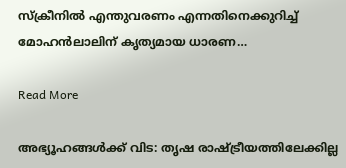സ്‌ക്രീനില്‍ എന്തുവരണം എന്നതിനെക്കുറിച്ച് മോഹന്‍ലാലിന് കൃത്യമായ ധാരണ…

Read More

അഭ്യൂഹങ്ങൾക്ക് വിട: തൃഷ രാഷ്‌ട്രീയത്തിലേക്കില്ല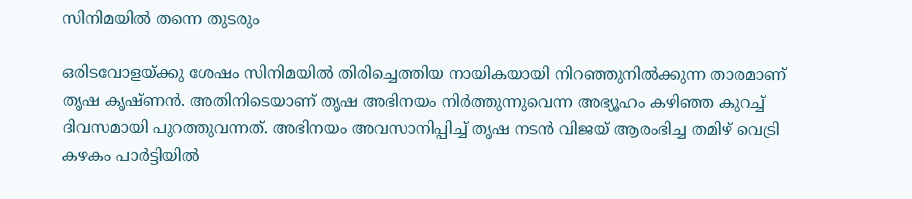സിനിമയില്‍ തന്നെ തുടരും

ഒരിടവോളയ്ക്കു ശേഷം സിനിമയില്‍ തിരിച്ചെത്തിയ നായികയായി നിറഞ്ഞുനില്‍ക്കുന്ന താരമാണ് തൃഷ കൃഷ്ണന്‍. അതിനിടെയാണ് തൃഷ അഭിനയം നിര്‍ത്തുന്നുവെന്ന അഭ്യൂഹം കഴിഞ്ഞ കുറച്ച് ദിവസമായി പുറത്തുവന്നത്. അഭിനയം അവസാനിപ്പിച്ച് തൃഷ നടന്‍ വിജയ് ആരംഭിച്ച തമിഴ് വെട്രി കഴകം പാര്‍ട്ടിയില്‍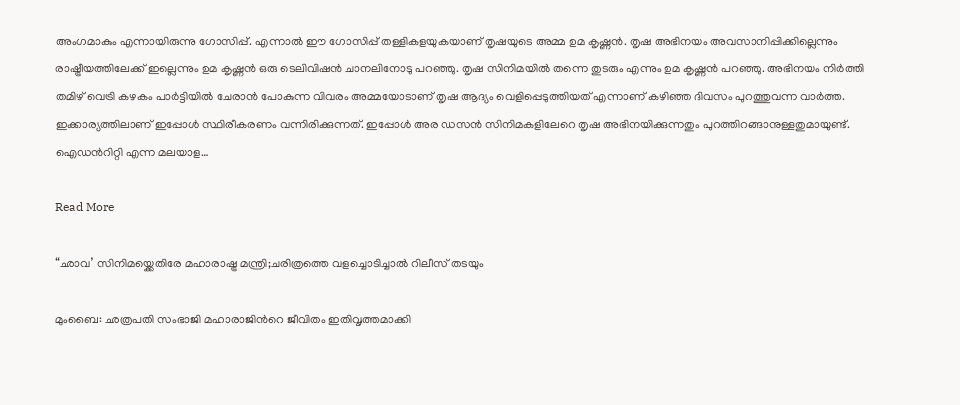അംഗമാകും എന്നായിരുന്നു ഗോസിപ്പ്. എന്നാല്‍ ഈ ഗോസിപ്പ് തള്ളികളയുകയാണ് തൃഷയുടെ അമ്മ ഉമ കൃഷ്ണന്‍. തൃഷ അഭിനയം അവസാനിപ്പിക്കില്ലെന്നും രാഷ്ട്രീയത്തിലേക്ക് ഇല്ലെന്നും ഉമ കൃഷ്ണന്‍ ഒരു ടെലിവിഷന്‍ ചാനലിനോടു പറഞ്ഞു. തൃഷ സിനിമയില്‍ തന്നെ തുടരും എന്നും ഉമ കൃഷ്ണന്‍ പറഞ്ഞു. അഭിനയം നിര്‍ത്തി തമിഴ് വെട്രി കഴകം പാര്‍ട്ടിയില്‍ ചേരാന്‍ പോകുന്ന വിവരം അമ്മയോടാണ് തൃഷ ആദ്യം വെളിപ്പെടുത്തിയത് എന്നാണ് കഴിഞ്ഞ ദിവസം പുറത്തുവന്ന വാര്‍ത്ത. ഇക്കാര്യത്തിലാണ് ഇപ്പോള്‍ സ്ഥിരീകരണം വന്നിരിക്കുന്നത്. ഇപ്പോള്‍ അര ഡസന്‍ സിനിമകളിലേറെ തൃഷ അഭിനയിക്കുന്നതും പുറത്തിറങ്ങാനുള്ളതുമായുണ്ട്. ഐഡന്‍റിറ്റി എന്ന മലയാള…

Read More

“ഛാവ’ സിനിമയ്ക്കെതിരേ മഹാരാഷ്ട്ര മന്ത്രി;ചരിത്രത്തെ വളച്ചൊടിച്ചാല്‍ റിലീസ് തടയും

മുംബൈ: ഛത്രപതി സംഭാജി മഹാരാജിന്‍റെ ജീവിതം ഇതിവൃത്തമാക്കി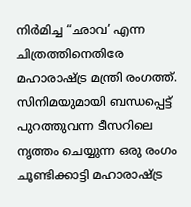നിർമിച്ച “ഛാവ’ എന്ന ചിത്രത്തിനെതിരേ മഹാരാഷ്ട്ര മന്ത്രി രംഗത്ത്. സിനിമയുമായി ബന്ധപ്പെട്ട് പുറത്തുവന്ന ടീസറിലെ നൃത്തം ചെയ്യുന്ന ഒരു രംഗം ചൂണ്ടിക്കാട്ടി മഹാരാഷ്ട്ര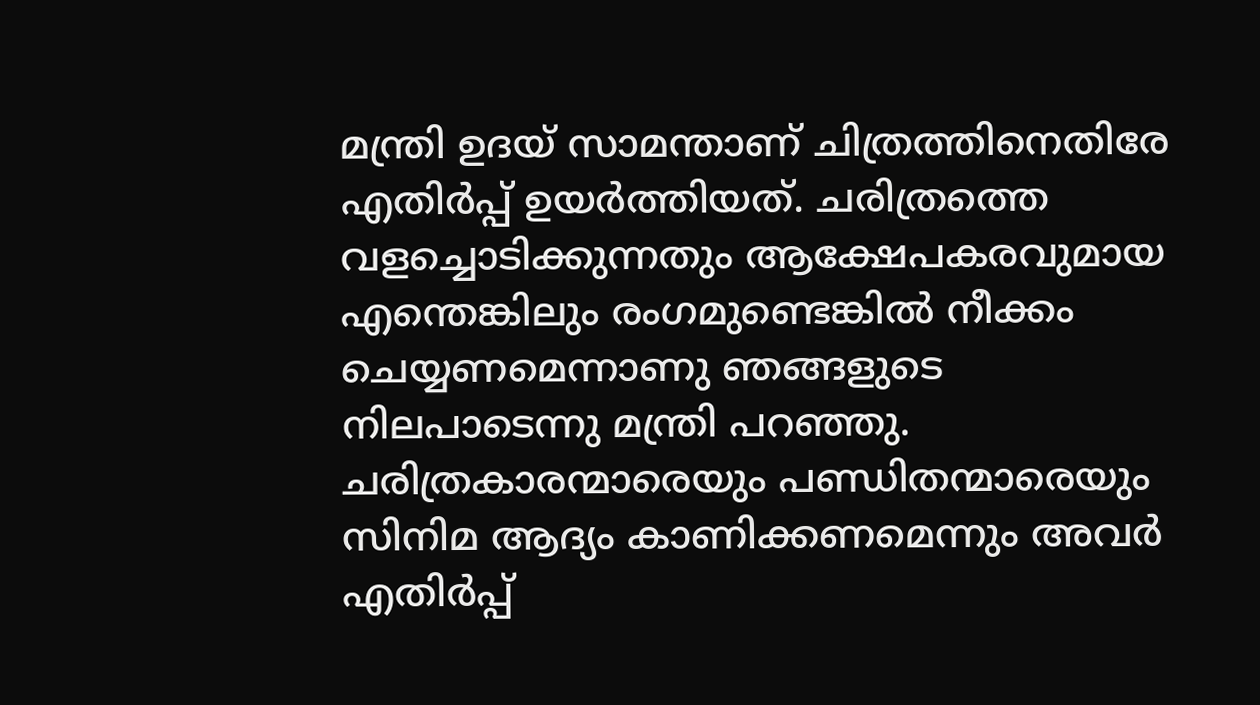മന്ത്രി ഉദയ് സാമന്താണ് ചിത്രത്തിനെതിരേ എതിര്‍പ്പ് ഉയര്‍ത്തിയത്. ചരിത്രത്തെ വളച്ചൊടിക്കുന്നതും ആക്ഷേപകരവുമായ എന്തെങ്കിലും രംഗമുണ്ടെങ്കില്‍ നീക്കം ചെയ്യണമെന്നാണു ഞങ്ങളുടെ നിലപാടെന്നു മന്ത്രി പറഞ്ഞു. ചരിത്രകാരന്മാരെയും പണ്ഡിതന്മാരെയും സിനിമ ആദ്യം കാണിക്കണമെന്നും അവർ എതിർപ്പ്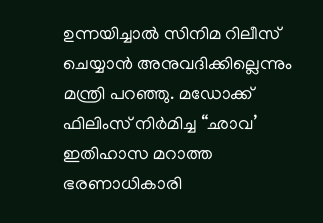ഉന്നയിച്ചാൽ സിനിമ റിലീസ് ചെയ്യാൻ അനുവദിക്കില്ലെന്നും മന്ത്രി പറഞ്ഞു. മഡോക്ക് ഫിലിംസ് നിർമിച്ച “ഛാവ’ ഇതിഹാസ മറാത്ത ഭരണാധികാരി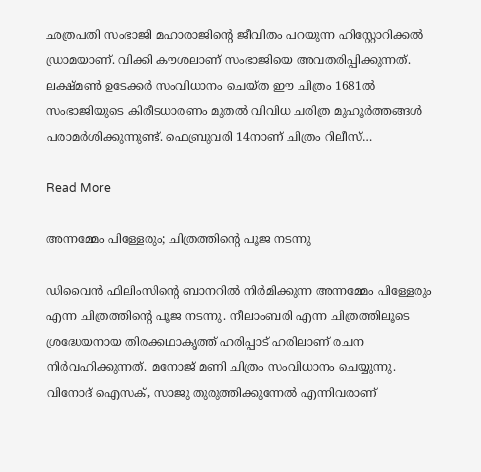ഛത്രപതി സംഭാജി മഹാരാജിന്‍റെ ജീവിതം പറയുന്ന ഹിസ്റ്റോറിക്കല്‍ ഡ്രാമയാണ്. വിക്കി കൗശലാണ് സംഭാജിയെ അവതരിപ്പിക്കുന്നത്. ലക്ഷ്മൺ ഉടേക്കർ സംവിധാനം ചെയ്ത ഈ ചിത്രം 1681ൽ സംഭാജിയുടെ കിരീടധാരണം മുതല്‍ വിവിധ ചരിത്ര മുഹൂര്‍ത്തങ്ങള്‍ പരാമര്‍ശിക്കുന്നുണ്ട്. ഫെബ്രുവരി 14നാണ് ചിത്രം റിലീസ്…

Read More

അന്നമ്മേം പിള്ളേരും; ചിത്രത്തിന്‍റെ പൂജ നടന്നു

ഡിവൈന്‍ ഫിലിംസിന്‍റെ ബാനറില്‍ നിര്‍മിക്കുന്ന അന്നമ്മേം പിള്ളേരും എന്ന ചിത്രത്തിന്‍റെ പൂജ നടന്നു. നീലാംബരി എന്ന ചിത്രത്തിലൂടെ ശ്രദ്ധേയനായ തിരക്കഥാകൃത്ത് ഹരിപ്പാട് ഹരിലാണ് രചന നിര്‍വഹിക്കുന്നത്. മനോജ് മണി ചിത്രം സംവിധാനം ചെയ്യുന്നു. വിനോദ് ഐസക്, സാജു തുരുത്തിക്കുന്നേല്‍ എന്നിവരാണ്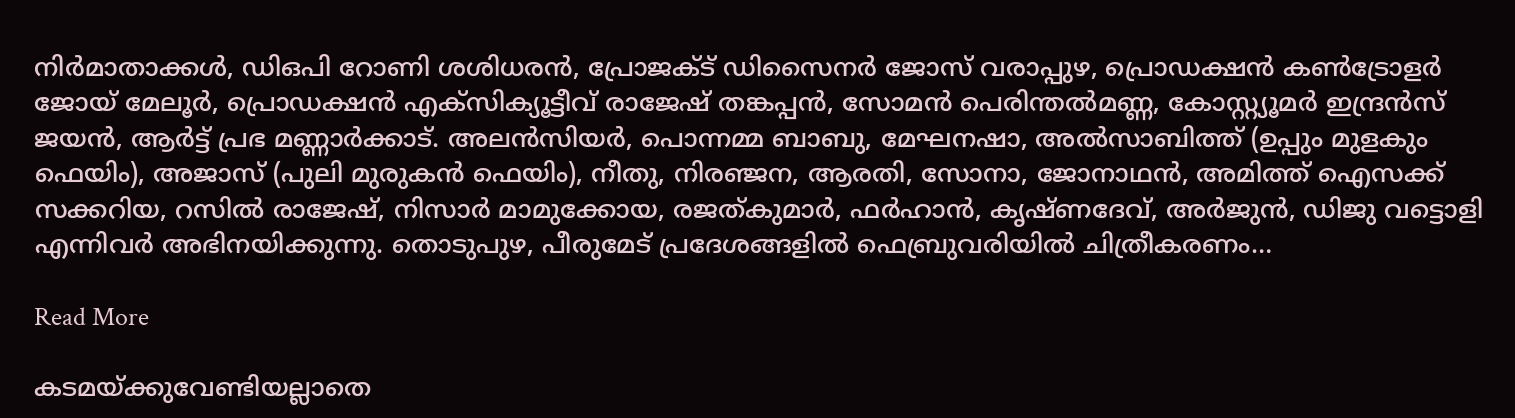നിര്‍മാതാക്കള്‍, ഡിഒപി റോണി ശശിധരന്‍, പ്രോജക്ട് ഡിസൈനര്‍ ജോസ് വരാപ്പുഴ, പ്രൊഡക്ഷന്‍ കണ്‍ട്രോളര്‍ ജോയ് മേലൂര്‍, പ്രൊഡക്ഷന്‍ എക്‌സിക്യൂട്ടീവ് രാജേഷ് തങ്കപ്പന്‍, സോമന്‍ പെരിന്തല്‍മണ്ണ, കോസ്റ്റ്യൂമര്‍ ഇന്ദ്രന്‍സ് ജയന്‍, ആര്‍ട്ട് പ്രഭ മണ്ണാര്‍ക്കാട്. അലന്‍സിയര്‍, പൊന്നമ്മ ബാബു, മേഘനഷാ, അല്‍സാബിത്ത് (ഉപ്പും മുളകും ഫെയിം), അജാസ് (പുലി മുരുകന്‍ ഫെയിം), നീതു, നിരഞ്ജന, ആരതി, സോനാ, ജോനാഥന്‍, അമിത്ത് ഐസക്ക് സക്കറിയ, റസില്‍ രാജേഷ്, നിസാര്‍ മാമുക്കോയ, രജത്കുമാര്‍, ഫര്‍ഹാന്‍, കൃഷ്ണദേവ്, അര്‍ജുന്‍, ഡിജു വട്ടൊളി എന്നിവര്‍ അഭിനയിക്കുന്നു. തൊടുപുഴ, പീരുമേട് പ്രദേശങ്ങളില്‍ ഫെബ്രുവരിയില്‍ ചിത്രീകരണം…

Read More

കടമയ്ക്കുവേണ്ടിയല്ലാതെ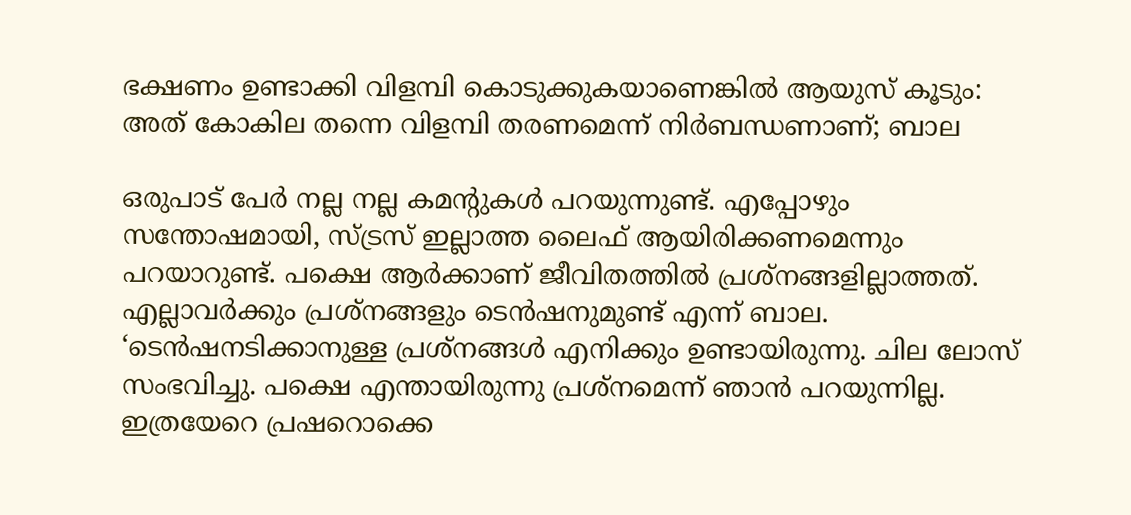ഭക്ഷണം ഉണ്ടാക്കി വിളമ്പി കൊടുക്കുകയാണെങ്കില്‍ ആയുസ് കൂടും: അത് കോകില തന്നെ വിളമ്പി തരണമെന്ന് നിർബന്ധണാണ്; ബാല

ഒരുപാട് പേര്‍ നല്ല നല്ല കമന്‍റുകള്‍ പറയുന്നുണ്ട്. എപ്പോഴും സന്തോഷമായി, സ്ട്രസ് ഇല്ലാത്ത ലൈഫ് ആയിരിക്കണമെന്നും പറയാറുണ്ട്. പക്ഷെ ആര്‍ക്കാണ് ജീവിതത്തില്‍ പ്രശ്‌നങ്ങളില്ലാത്തത്. എല്ലാവര്‍ക്കും പ്രശ്‌നങ്ങളും ടെന്‍ഷനുമുണ്ട് എന്ന് ബാല. ‘ടെന്‍ഷനടിക്കാനുള്ള പ്രശ്‌നങ്ങള്‍ എനിക്കും ഉണ്ടായിരുന്നു. ചില ലോസ് സംഭവിച്ചു. പക്ഷെ എന്തായിരുന്നു പ്രശ്‌നമെന്ന് ഞാന്‍ പറയുന്നില്ല. ഇത്രയേറെ പ്രഷറൊക്കെ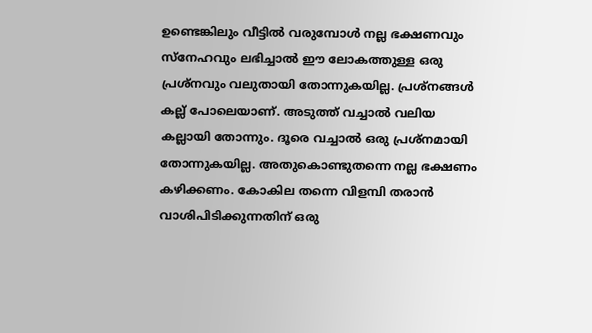ഉണ്ടെങ്കിലും വീട്ടില്‍ വരുമ്പോള്‍ നല്ല ഭക്ഷണവും സ്‌നേഹവും ലഭിച്ചാല്‍ ഈ ലോകത്തുള്ള ഒരു പ്രശ്‌നവും വലുതായി തോന്നുകയില്ല. പ്രശ്‌നങ്ങള്‍ കല്ല് പോലെയാണ്. അടുത്ത് വച്ചാല്‍ വലിയ കല്ലായി തോന്നും. ദൂരെ വച്ചാല്‍ ഒരു പ്രശ്‌നമായി തോന്നുകയില്ല. അതുകൊണ്ടുതന്നെ നല്ല ഭക്ഷണം കഴിക്കണം. കോകില തന്നെ വിളമ്പി തരാന്‍ വാശിപിടിക്കുന്നതിന് ഒരു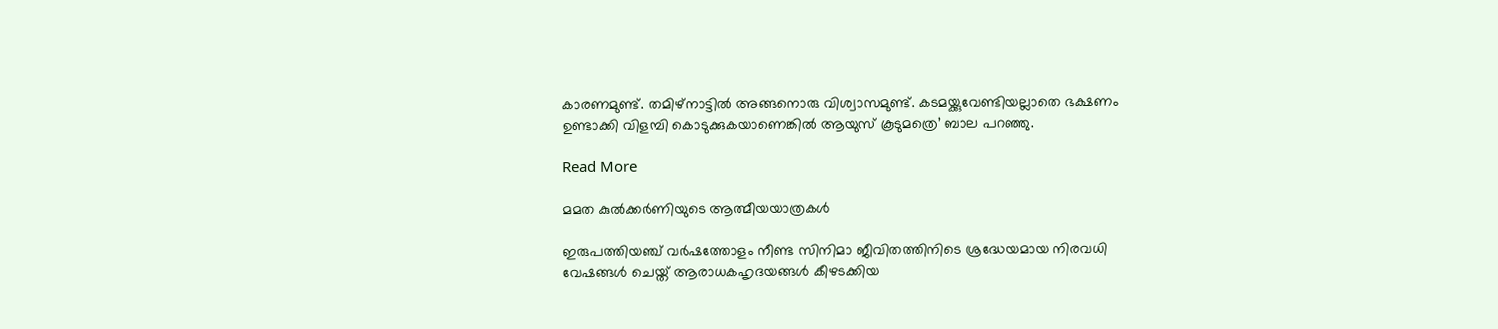കാരണമുണ്ട്. തമിഴ്‌നാട്ടില്‍ അങ്ങനൊരു വിശ്വാസമുണ്ട്. കടമയ്ക്കുവേണ്ടിയല്ലാതെ ഭക്ഷണം ഉണ്ടാക്കി വിളമ്പി കൊടുക്കുകയാണെങ്കില്‍ ആയുസ് കൂടുമത്രെ’ ബാല പറഞ്ഞു.

Read More

മമത കുല്‍ക്കര്‍ണിയുടെ ആത്മീയയാത്രകൾ

ഇരുപത്തിയഞ്ച് വര്‍ഷത്തോളം നീണ്ട സിനിമാ ജീവിതത്തിനിടെ ശ്രദ്ധേയമായ നിരവധി വേഷങ്ങള്‍ ചെയ്ത് ആരാധകഹൃദയങ്ങൾ കീഴടക്കിയ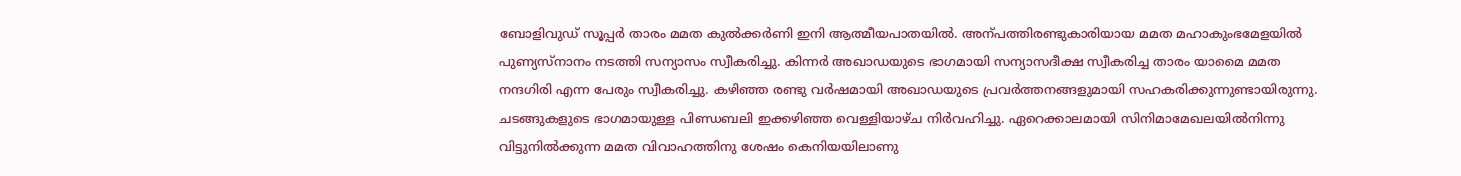ബോളിവുഡ് സൂപ്പർ താരം മമത കുൽക്കർണി ഇനി ആത്മീയപാതയിൽ. അന്പത്തിരണ്ടുകാരിയായ മമത മഹാകുംഭമേളയില്‍ പുണ്യസ്‌നാനം നടത്തി സന്യാസം സ്വീകരിച്ചു. കിന്നര്‍ അഖാഡയുടെ ഭാഗമായി സന്യാസദീക്ഷ സ്വീകരിച്ച താരം യാമൈ മമത നന്ദഗിരി എന്ന പേരും സ്വീകരിച്ചു. കഴിഞ്ഞ രണ്ടു വര്‍ഷമായി അഖാഡയുടെ പ്രവര്‍ത്തനങ്ങളുമായി സഹകരിക്കുന്നുണ്ടായിരുന്നു. ചടങ്ങുകളുടെ ഭാഗമായുള്ള പിണ്ഡബലി ഇക്കഴിഞ്ഞ വെള്ളിയാഴ്ച നിര്‍വഹിച്ചു. ഏറെക്കാലമായി സിനിമാമേഖലയില്‍നിന്നു വിട്ടുനില്‍ക്കുന്ന മമത വിവാഹത്തിനു ശേഷം കെനിയയിലാണു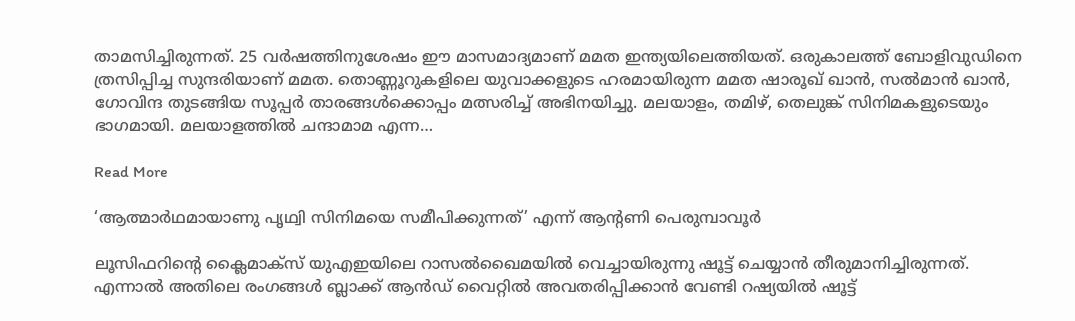താമസിച്ചിരുന്നത്. 25 വര്‍ഷത്തിനുശേഷം ഈ മാസമാദ്യമാണ് മമത ഇന്ത്യയിലെത്തിയത്. ഒരുകാലത്ത് ബോളിവുഡിനെ ത്രസിപ്പിച്ച സുന്ദരിയാണ് മമത. തൊണ്ണൂറുകളിലെ യുവാക്കളുടെ ഹരമായിരുന്ന മമത ഷാരൂഖ് ഖാന്‍, സല്‍മാന്‍ ഖാന്‍, ഗോവിന്ദ തുടങ്ങിയ സൂപ്പര്‍ താരങ്ങള്‍ക്കൊപ്പം മത്സരിച്ച് അഭിനയിച്ചു. മലയാളം, തമിഴ്, തെലുങ്ക് സിനിമകളുടെയും ഭാഗമായി. മലയാളത്തില്‍ ചന്ദാമാമ എന്ന…

Read More

‘ആത്മാര്‍ഥമായാണു പൃഥ്വി സിനിമയെ സമീപിക്കുന്നത്’ എന്ന് ആന്‍റണി പെരുമ്പാവൂർ

ലൂസിഫറിന്‍റെ ക്ലൈമാക്സ് യുഎഇയിലെ റാസല്‍ഖൈമയില്‍ വെച്ചായിരുന്നു ഷൂട്ട് ചെയ്യാന്‍ തീരുമാനിച്ചിരുന്നത്. എന്നാല്‍ അതിലെ രംഗങ്ങള്‍ ബ്ലാക്ക് ആന്‍ഡ് വൈറ്റില്‍ അവതരിപ്പിക്കാന്‍ വേണ്ടി റഷ്യയില്‍ ഷൂട്ട്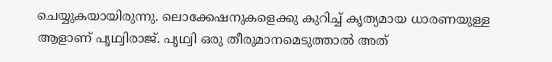ചെയ്യുകയായിരുന്നു. ലൊക്കേഷനുകളെക്കു കുറിച്ച് കൃത്യമായ ധാരണയുള്ള ആളാണ് പൃഥ്വിരാജ്. പൃഥ്വി ഒരു തീരുമാനമെടുത്താല്‍ അത്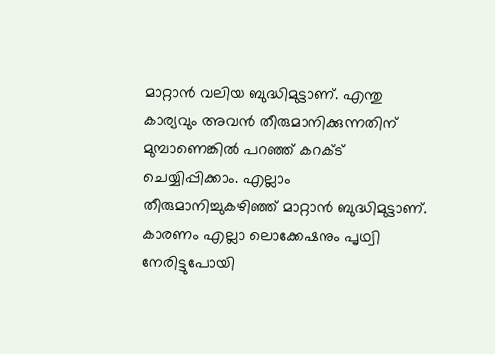മാറ്റാന്‍ വലിയ ബുദ്ധിമുട്ടാണ്. എന്തു കാര്യവും അവന്‍ തീരുമാനിക്കുന്നതിന് മുമ്പാണെങ്കില്‍ പറഞ്ഞ് കറക്ട് ചെയ്യിപ്പിക്കാം. എല്ലാം തീരുമാനിച്ചുകഴിഞ്ഞ് മാറ്റാന്‍ ബുദ്ധിമുട്ടാണ്. കാരണം എല്ലാ ലൊക്കേഷനും പൃഥ്വി നേരിട്ടുപോയി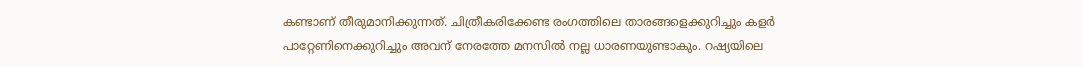കണ്ടാണ് തീരുമാനിക്കുന്നത്. ചിത്രീകരിക്കേണ്ട രംഗത്തിലെ താരങ്ങളെക്കുറിച്ചും കളര്‍ പാറ്റേണിനെക്കുറിച്ചും അവന് നേരത്തേ മനസില്‍ നല്ല ധാരണയുണ്ടാകും. റഷ്യയിലെ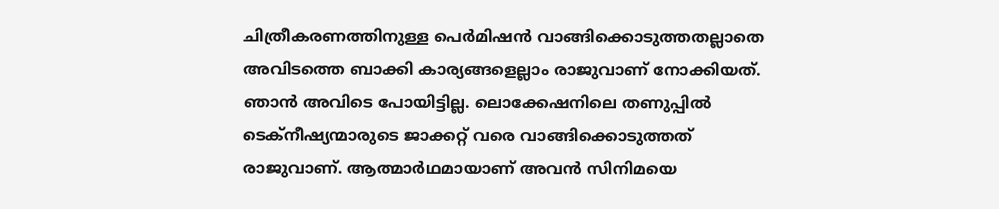ചിത്രീകരണത്തിനുള്ള പെര്‍മിഷന്‍ വാങ്ങിക്കൊടുത്തതല്ലാതെ അവിടത്തെ ബാക്കി കാര്യങ്ങളെല്ലാം രാജുവാണ് നോക്കിയത്. ഞാന്‍ അവിടെ പോയിട്ടില്ല. ലൊക്കേഷനിലെ തണുപ്പില്‍ ടെക്നീഷ്യന്മാരുടെ ജാക്കറ്റ് വരെ വാങ്ങിക്കൊടുത്തത് രാജുവാണ്. ആത്മാര്‍ഥമായാണ് അവന്‍ സിനിമയെ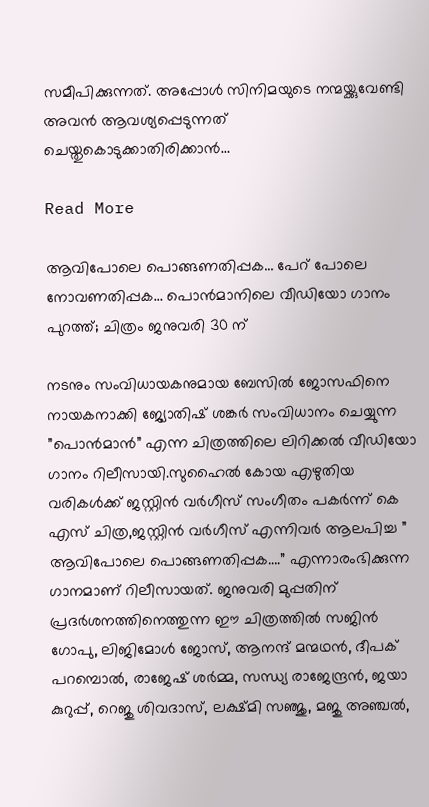സമീപിക്കുന്നത്. അപ്പോള്‍ സിനിമയുടെ നന്മയ്ക്കുവേണ്ടി അവന്‍ ആവശ്യപ്പെടുന്നത് ചെയ്തുകൊടുക്കാതിരിക്കാന്‍…

Read More

ആവിപോലെ പൊങ്ങണതിപ്പക… പേറ് പോലെ നോവണതിപ്പക… പൊൻമാനിലെ വീഡിയോ ഗാനം പുറത്ത്; ചിത്രം ജനുവരി 30 ന്

നടനും സംവിധായകനുമായ ബേസിൽ ജോസഫിനെ നായകനാക്കി ജ്യോതിഷ് ശങ്കർ സംവിധാനം ചെയ്യുന്ന ”പൊൻമാൻ” എന്ന ചിത്രത്തിലെ ലിറിക്കൽ വീഡിയോ ഗാനം റിലീസായി.സുഹൈൽ കോയ എഴുതിയ വരികൾക്ക് ജസ്റ്റിൻ വർഗീസ് സംഗീതം പകർന്ന് കെ എസ് ചിത്ര,ജസ്റ്റിൻ വർഗീസ് എന്നിവർ ആലപിച്ച ” ആവിപോലെ പൊങ്ങണതിപ്പക….” എന്നാരംഭിക്കുന്ന ഗാനമാണ് റിലീസായത്. ജനുവരി മുപ്പതിന് പ്രദർശനത്തിനെത്തുന്ന ഈ ചിത്രത്തിൽ സജിൻ ഗോപു, ലിജിമോൾ ജോസ്, ആനന്ദ് മന്മഥൻ, ദീപക് പറമ്പൊൽ, രാജേഷ് ശർമ്മ, സന്ധ്യ രാജേന്ദ്രൻ, ജയാ കുറുപ്പ്, റെജു ശിവദാസ്, ലക്ഷ്മി സഞ്ജു, മജു അഞ്ചൽ,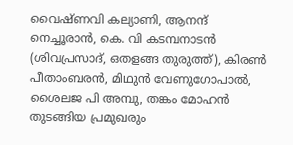വൈഷ്ണവി കല്യാണി, ആനന്ദ് നെച്ചൂരാൻ, കെ. വി കടമ്പനാടൻ (ശിവപ്രസാദ്, ഒതളങ്ങ തുരുത്ത്), കിരൺ പീതാംബരൻ, മിഥുൻ വേണുഗോപാൽ, ശൈലജ പി അമ്പു, തങ്കം മോഹൻ തുടങ്ങിയ പ്രമുഖരും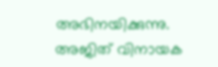അഭിനയിക്കുന്നു. അജിത് വിനായക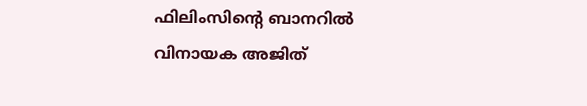ഫിലിംസിന്‍റെ ബാനറിൽ വിനായക അജിത്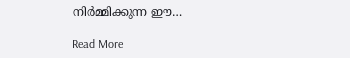നിർമ്മിക്കുന്ന ഈ…

Read More